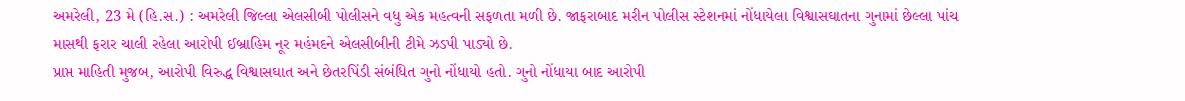અમરેલી, 23 મે (હિ.સ.) : અમરેલી જિલ્લા એલસીબી પોલીસને વધુ એક મહત્વની સફળતા મળી છે. જાફરાબાદ મરીન પોલીસ સ્ટેશનમાં નોંધાયેલા વિશ્વાસઘાતના ગુનામાં છેલ્લા પાંચ માસથી ફરાર ચાલી રહેલા આરોપી ઈબ્રાહિમ નૂર મહંમદને એલસીબીની ટીમે ઝડપી પાડ્યો છે.
પ્રાપ્ત માહિતી મુજબ, આરોપી વિરુદ્ધ વિશ્વાસઘાત અને છેતરપિંડી સંબંધિત ગુનો નોંધાયો હતો. ગુનો નોંધાયા બાદ આરોપી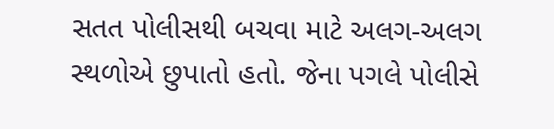સતત પોલીસથી બચવા માટે અલગ-અલગ સ્થળોએ છુપાતો હતો. જેના પગલે પોલીસે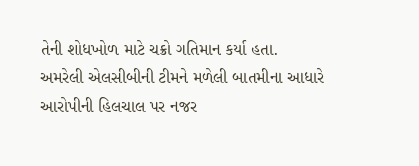તેની શોધખોળ માટે ચક્રો ગતિમાન કર્યા હતા.
અમરેલી એલસીબીની ટીમને મળેલી બાતમીના આધારે આરોપીની હિલચાલ પર નજર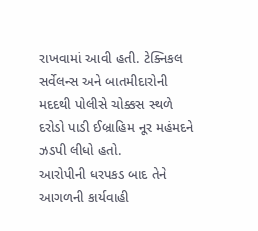રાખવામાં આવી હતી. ટેક્નિકલ સર્વેલન્સ અને બાતમીદારોની મદદથી પોલીસે ચોક્કસ સ્થળે દરોડો પાડી ઈબ્રાહિમ નૂર મહંમદને ઝડપી લીધો હતો.
આરોપીની ધરપકડ બાદ તેને આગળની કાર્યવાહી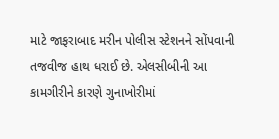માટે જાફરાબાદ મરીન પોલીસ સ્ટેશનને સોંપવાની તજવીજ હાથ ધરાઈ છે. એલસીબીની આ કામગીરીને કારણે ગુનાખોરીમાં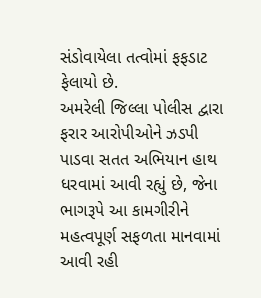સંડોવાયેલા તત્વોમાં ફફડાટ ફેલાયો છે.
અમરેલી જિલ્લા પોલીસ દ્વારા ફરાર આરોપીઓને ઝડપી પાડવા સતત અભિયાન હાથ ધરવામાં આવી રહ્યું છે, જેના ભાગરૂપે આ કામગીરીને મહત્વપૂર્ણ સફળતા માનવામાં આવી રહી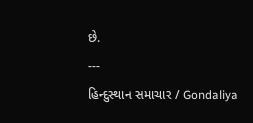છે.
---
હિન્દુસ્થાન સમાચાર / Gondaliya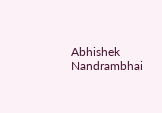Abhishek Nandrambhai